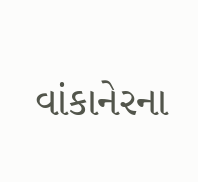વાંકાનેરના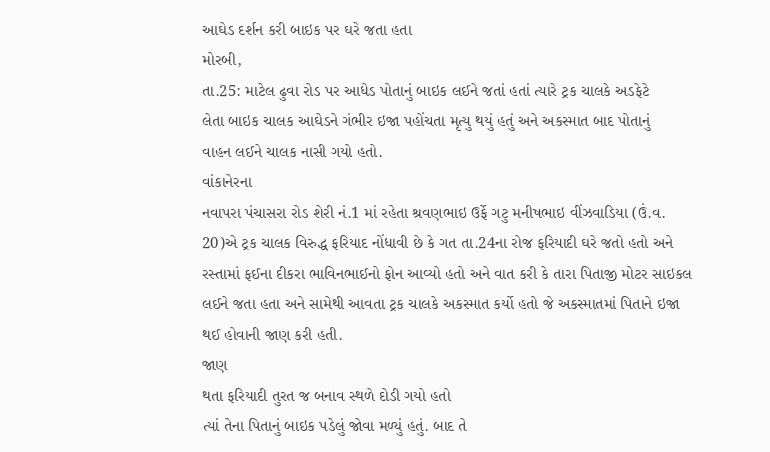આઘેડ દર્શન કરી બાઇક પર ઘરે જતા હતા
મોરબી,
તા.25: માટેલ ઢુવા રોડ પર આધેડ પોતાનું બાઇક લઈને જતાં હતાં ત્યારે ટ્રક ચાલકે અડફેટે
લેતા બાઇક ચાલક આઘેડને ગંભીર ઇજા પહોંચતા મૃત્યુ થયું હતું અને અકસ્માત બાદ પોતાનું
વાહન લઈને ચાલક નાસી ગયો હતો.
વાંકાનેરના
નવાપરા પંચાસરા રોડ શેરી નં.1 માં રહેતા શ્રવણભાઇ ઉર્ફે ગટુ મનીષભાઇ વીંઝવાડિયા (ઉં.વ.
20)એ ટ્રક ચાલક વિરુદ્ધ ફરિયાદ નોંધાવી છે કે ગત તા.24ના રોજ ફરિયાદી ઘરે જતો હતો અને
રસ્તામાં ફઈના દીકરા ભાવિનભાઈનો ફોન આવ્યો હતો અને વાત કરી કે તારા પિતાજી મોટર સાઇકલ
લઈને જતા હતા અને સામેથી આવતા ટ્રક ચાલકે અકસ્માત કર્યો હતો જે અકસ્માતમાં પિતાને ઇજા
થઈ હોવાની જાણ કરી હતી.
જાણ
થતા ફરિયાદી તુરત જ બનાવ સ્થળે દોડી ગયો હતો
ત્યાં તેના પિતાનું બાઇક પડેલું જોવા મળ્યું હતું. બાદ તે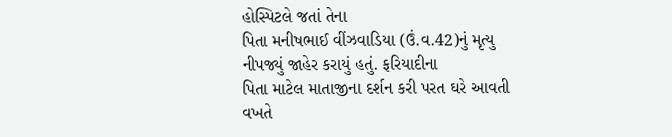હોસ્પિટલે જતાં તેના
પિતા મનીષભાઈ વીંઝવાડિયા (ઉં.વ.42)નું મૃત્યુ નીપજ્યું જાહેર કરાયું હતું. ફરિયાદીના
પિતા માટેલ માતાજીના દર્શન કરી પરત ઘરે આવતી વખતે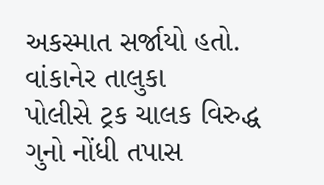અકસ્માત સર્જાયો હતો. વાંકાનેર તાલુકા
પોલીસે ટ્રક ચાલક વિરુદ્ધ ગુનો નોંધી તપાસ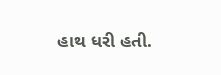હાથ ધરી હતી.